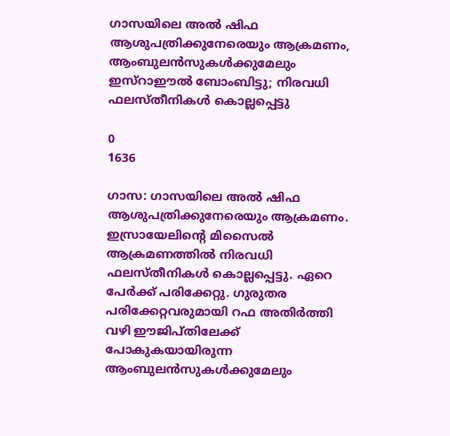ഗാസയിലെ അൽ ഷിഫ ആശുപത്രിക്കുനേരെയും ആക്രമണം, ആംബുലൻസുകൾക്കുമേലും ഇസ്റാഈൽ ബോംബിട്ടു; നിരവധി ഫലസ്തീനികൾ കൊല്ലപ്പെട്ടു

0
1636

ഗാസ: ഗാസയിലെ അൽ ഷിഫ ആശുപത്രിക്കുനേരെയും ആക്രമണം. ഇസ്രായേലിന്‍റെ മിസൈൽ ആക്രമണത്തിൽ നിരവധി ഫലസ്തീനികൾ കൊല്ലപ്പെട്ടു. ഏറെ പേർക്ക് പരിക്കേറ്റു. ഗുരുതര പരിക്കേറ്റവരുമായി റഫ അതിർത്തി വഴി ഈജിപ്തിലേക്ക് പോകുകയായിരുന്ന ആംബുലൻസുകൾക്കുമേലും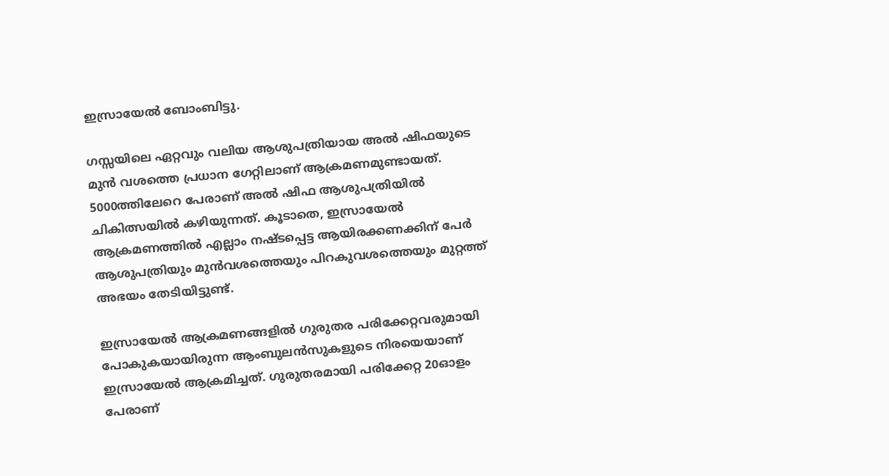ഇസ്രായേൽ ബോംബിട്ടു.

ഗസ്സയിലെ ഏറ്റവും വലിയ ആശുപത്രിയായ അൽ ഷിഫയുടെ മുൻ വശത്തെ പ്രധാന ഗേറ്റിലാണ് ആക്രമണമുണ്ടായത്. 5000ത്തിലേറെ പേരാണ് അൽ ഷിഫ ആശുപത്രിയിൽ ചികിത്സയിൽ കഴിയുന്നത്. കൂടാതെ, ഇസ്രായേൽ ആക്രമണത്തിൽ എല്ലാം നഷ്ടപ്പെട്ട ആയിരക്കണക്കിന് പേർ ആശുപത്രിയും മുൻവശത്തെയും പിറകുവശത്തെയും മുറ്റത്ത് അഭയം തേടിയിട്ടുണ്ട്.

ഇസ്രായേൽ ആക്രമണങ്ങളിൽ ഗുരുതര പരിക്കേറ്റവരുമായി പോകുകയായിരുന്ന ആംബുലൻസുകളുടെ നിരയെയാണ് ഇസ്രായേൽ ആക്രമിച്ചത്. ഗുരുതരമായി പരിക്കേറ്റ 20ഓളം പേരാണ്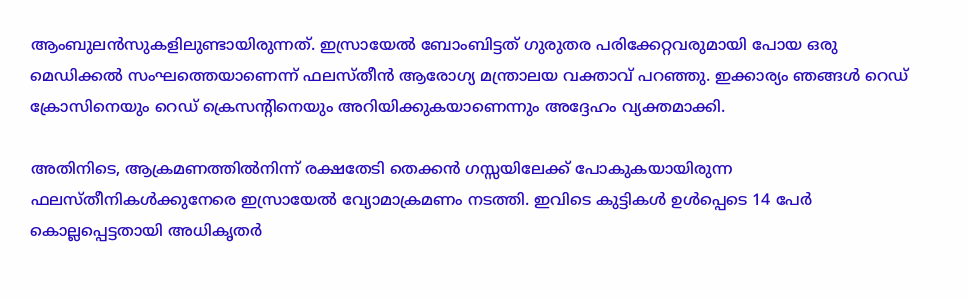ആംബുലൻസുകളിലുണ്ടായിരുന്നത്. ഇസ്രായേൽ ബോംബിട്ടത് ഗുരുതര പരിക്കേറ്റവരുമായി പോയ ഒരു മെഡിക്കൽ സംഘത്തെയാണെന്ന് ഫലസ്തീൻ ആരോഗ്യ മന്ത്രാലയ വക്താവ് പറഞ്ഞു. ഇക്കാര്യം ഞങ്ങൾ റെഡ് ക്രോസിനെയും റെഡ് ക്രെസന്‍റിനെയും അറിയിക്കുകയാണെന്നും അദ്ദേഹം വ്യക്തമാക്കി.

അതിനിടെ, ആക്രമണത്തിൽനിന്ന് രക്ഷതേടി തെക്കൻ ഗസ്സയിലേക്ക് പോകുകയായിരുന്ന ഫലസ്തീനികൾക്കുനേരെ ഇസ്രായേൽ വ്യോമാക്രമണം നടത്തി. ഇവിടെ കുട്ടികൾ ഉൾപ്പെടെ 14 പേർ കൊല്ലപ്പെട്ടതായി അധികൃതർ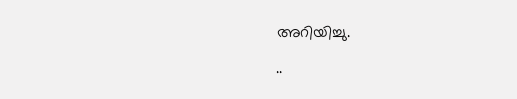അറിയിച്ചു.

..